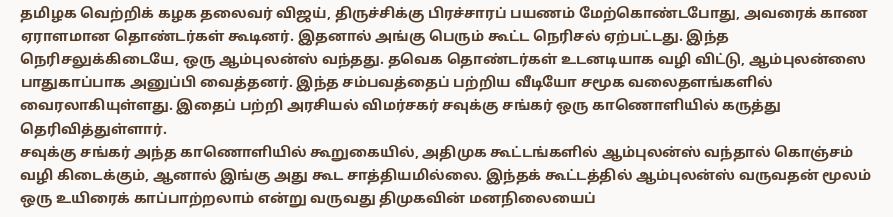தமிழக வெற்றிக் கழக தலைவர் விஜய், திருச்சிக்கு பிரச்சாரப் பயணம் மேற்கொண்டபோது, அவரைக் காண ஏராளமான தொண்டர்கள் கூடினர். இதனால் அங்கு பெரும் கூட்ட நெரிசல் ஏற்பட்டது. இந்த நெரிசலுக்கிடையே, ஒரு ஆம்புலன்ஸ் வந்தது. தவெக தொண்டர்கள் உடனடியாக வழி விட்டு, ஆம்புலன்ஸை பாதுகாப்பாக அனுப்பி வைத்தனர். இந்த சம்பவத்தைப் பற்றிய வீடியோ சமூக வலைதளங்களில் வைரலாகியுள்ளது. இதைப் பற்றி அரசியல் விமர்சகர் சவுக்கு சங்கர் ஒரு காணொளியில் கருத்து தெரிவித்துள்ளார்.
சவுக்கு சங்கர் அந்த காணொளியில் கூறுகையில், அதிமுக கூட்டங்களில் ஆம்புலன்ஸ் வந்தால் கொஞ்சம் வழி கிடைக்கும், ஆனால் இங்கு அது கூட சாத்தியமில்லை. இந்தக் கூட்டத்தில் ஆம்புலன்ஸ் வருவதன் மூலம் ஒரு உயிரைக் காப்பாற்றலாம் என்று வருவது திமுகவின் மனநிலையைப்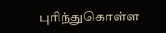புரிந்துகொள்ள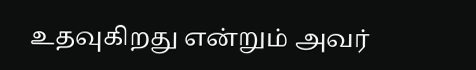உதவுகிறது என்றும் அவர்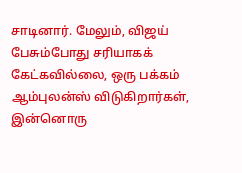சாடினார். மேலும், விஜய் பேசும்போது சரியாகக் கேட்கவில்லை, ஒரு பக்கம் ஆம்புலன்ஸ் விடுகிறார்கள், இன்னொரு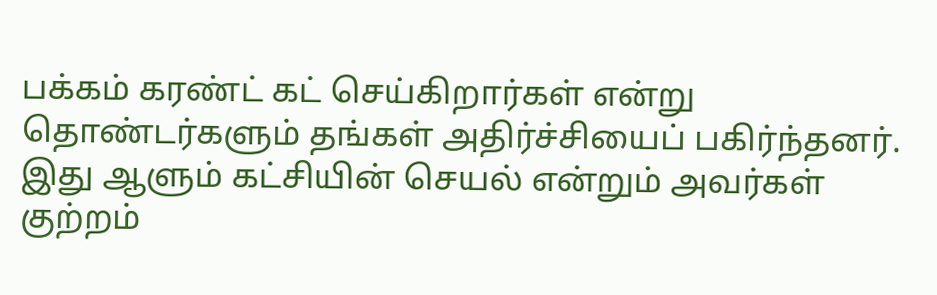பக்கம் கரண்ட் கட் செய்கிறார்கள் என்று தொண்டர்களும் தங்கள் அதிர்ச்சியைப் பகிர்ந்தனர். இது ஆளும் கட்சியின் செயல் என்றும் அவர்கள் குற்றம்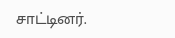சாட்டினர்.